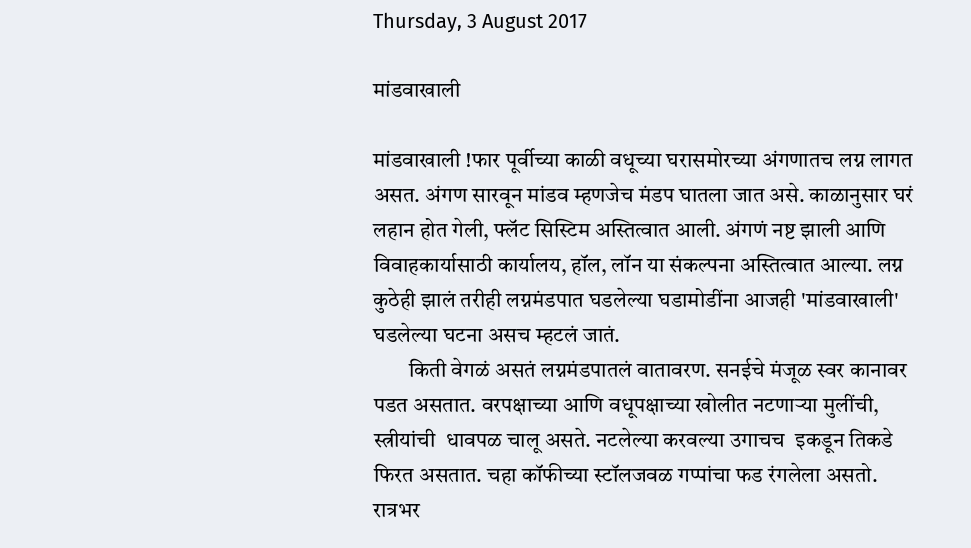Thursday, 3 August 2017

मांडवाखाली

मांडवाखाली !फार पूर्वीच्या काळी वधूच्या घरासमोरच्या अंगणातच लग्न लागत असत. अंगण सारवून मांडव म्हणजेच मंडप घातला जात असे. काळानुसार घरं लहान होत गेली, फ्लॅट सिस्टिम अस्तित्वात आली. अंगणं नष्ट झाली आणि विवाहकार्यासाठी कार्यालय, हॉल, लॉन या संकल्पना अस्तित्वात आल्या. लग्न कुठेही झालं तरीही लग्नमंडपात घडलेल्या घडामोडींना आजही 'मांडवाखाली' घडलेल्या घटना असच म्हटलं जातं.
        किती वेगळं असतं लग्नमंडपातलं वातावरण. सनईचे मंजूळ स्वर कानावर पडत असतात. वरपक्षाच्या आणि वधूपक्षाच्या खोलीत नटणाऱ्या मुलींची, स्त्रीयांची  धावपळ चालू असते. नटलेल्या करवल्या उगाचच  इकडून तिकडे फिरत असतात. चहा कॉफीच्या स्टॉलजवळ गप्पांचा फड रंगलेला असतो. रात्रभर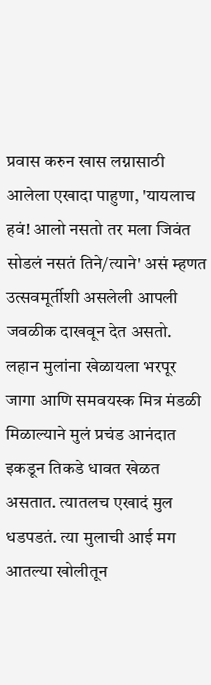प्रवास करुन खास लग्नासाठी आलेला एखादा पाहुणा, 'यायलाच हवं! आलो नसतो तर मला जिवंत सोडलं नसतं तिने/त्याने' असं म्हणत उत्सवमूर्तीशी असलेली आपली जवळीक दाखवून देत असतो. लहान मुलांना खेळायला भरपूर जागा आणि समवयस्क मित्र मंडळी मिळाल्याने मुलं प्रचंड आनंदात इकडून तिकडे धावत खेळत असतात. त्यातलच एखादं मुल धडपडतं. त्या मुलाची आई मग आतल्या खोलीतून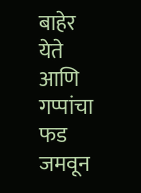बाहेर येते आणि  गप्पांचा फड जमवून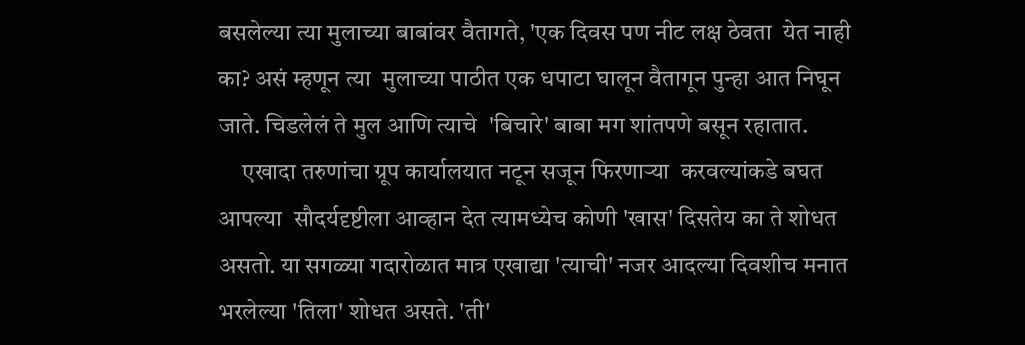बसलेल्या त्या मुलाच्या बाबांवर वैतागते, 'एक दिवस पण नीट लक्ष ठेवता  येत नाही का? असं म्हणून त्या  मुलाच्या पाठीत एक धपाटा घालून वैतागून पुन्हा आत निघून जाते. चिडलेलं ते मुल आणि त्याचे  'बिचारे' बाबा मग शांतपणे बसून रहातात.
     एखादा तरुणांचा ग्रूप कार्यालयात नटून सजून फिरणाऱ्या  करवल्यांकडे बघत आपल्या  सौदर्यदृष्टीला आव्हान देत त्यामध्येच कोणी 'खास' दिसतेय का ते शोधत असतो. या सगळ्या गदारोळात मात्र एखाद्या 'त्याची' नजर आदल्या दिवशीच मनात भरलेल्या 'तिला' शोधत असते. 'ती'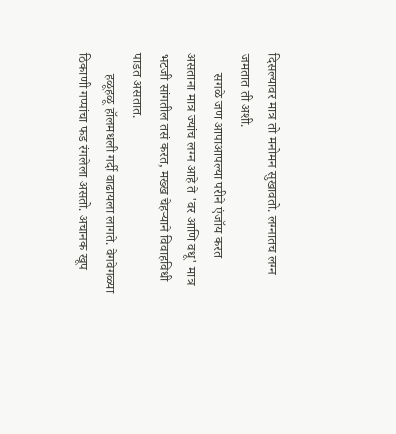दिसल्यावर मात्र तो मनोमन सुखावतो. लग्नातच लग्न जमतात ती अशी.
      सगळे जण आपाआपल्या परीने एंजॉय करत असताना मात्र ज्यांच लग्न आहे ते 'वर आणि वधू' मात्र भटजी सांगतील तसं करत, मख्ख चेहऱ्याने विवाहविधी पाडत असतात.
      हळूहळू हॉलमधली गर्दी वाढायला लागते. वेगवेगळ्या ठिकाणी गप्पांचा फड रंगलेला असतो. अचानक खूप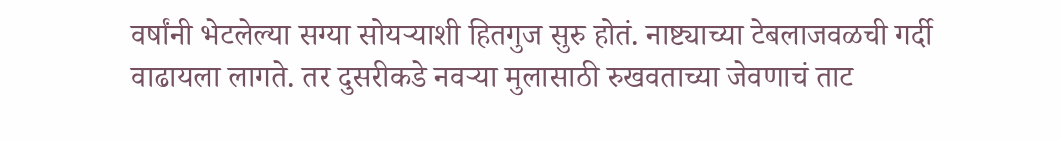वर्षांनी भेटलेल्या सग्या सोयऱ्याशी हितगुज सुरु होतं. नाष्ट्याच्या टेबलाजवळची गर्दी वाढायला लागते. तर दुसरीकडे नवऱ्या मुलासाठी रुखवताच्या जेवणाचं ताट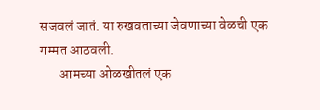सजवलं जातं. या रुखवताच्या जेवणाच्या वेळची एक गम्मत आठवली.
       आमच्या ओळखीतलं एक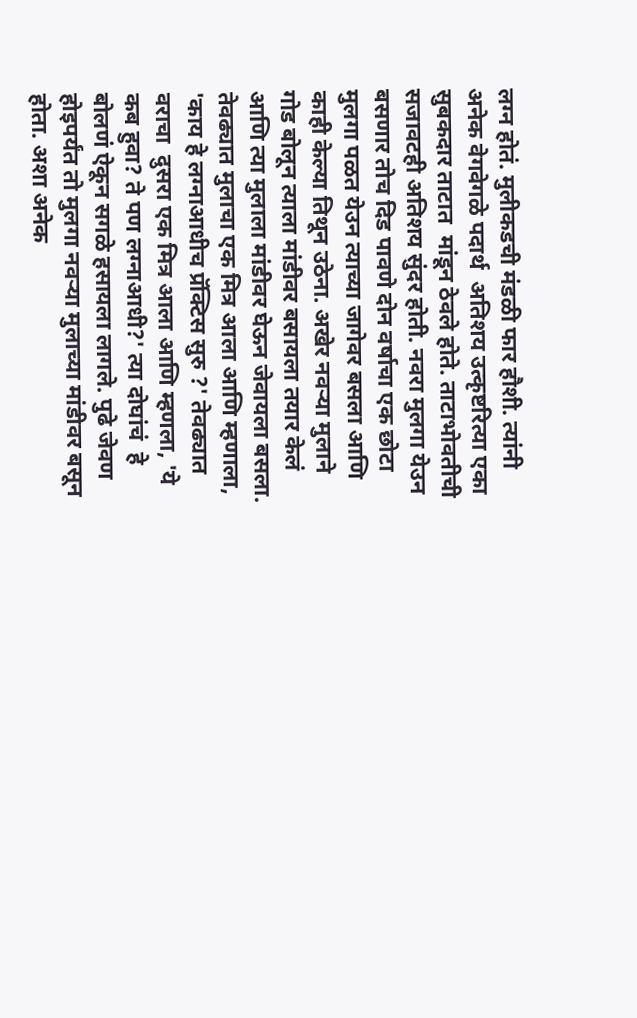लग्न होतं. मुलीकडची मंडळी फार हौशी. त्यांनी अनेक वेगवेगळे पदार्थ  अतिशय उत्कृष्टरित्या एका सुबकदार ताटात  मांडून ठेवले होते. ताटाभोवतीची सजावटही अतिशय सुंदर होती. नवरा मुलगा येउन बसणार तोच दिड पावणे दोन वर्षाचा एक छोटा मुलगा पळत येउन त्याच्या जागेवर बसला आणि काही केल्या तिथून उठेना. अखेर नवऱ्या मुलाने गोड बोलून त्याला मांडीवर बसायला तयार केलं आणि त्या मुलाला मांडीवर घेऊन जेवायला बसला. तेवढ्यात मुलाचा एक मित्र आला आणि म्हणाला, 'काय हे लग्नाआधीच प्रॅक्टिस सुरु ?' तेवढ्यात वराचा  दुसरा एक मित्र आला आणि म्हणला, 'ये कब हुवा? ते पण लग्नाआधी?' त्या दोघांचं  हे बोलणं ऐकून सगळे हसायला लागले. पुढे जेवण होइपर्यंत तो मुलगा नवऱ्या मुलाच्या मांडीवर बसून  होता. अशा अनेक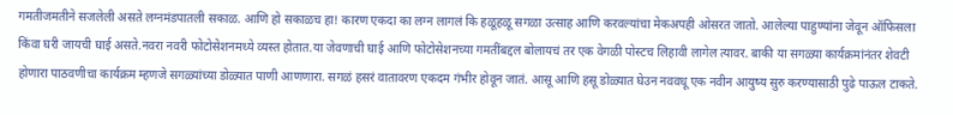गमतीजमतीने सजलेली असते लग्नमंडपातली सकाळ. आणि हो सकाळच हा! कारण एकदा का लग्न लागलं कि हळूहळू सगळा उत्साह आणि करवल्यांचा मेकअपही ओसरत जातो. आलेल्या पाहुण्यांना जेवून ऑफिसला किंवा घरी जायची घाई असते.नवरा नवरी फोटोसेशनमध्ये व्यस्त होतात.या जेवणाची घाई आणि फोटोसेशनच्या गमतींबद्दल बोलायचं तर एक वेगळी पोस्टच लिहावी लागेल त्यावर. बाकी या सगळ्या कार्यक्रमांनंतर शेवटी होणारा पाठवणीचा कार्यक्रम म्हणजे सगळ्यांच्या डोळ्यात पाणी आणणारा. सगळं हसरं वातावरण एकदम गंभीर होवून जातं. आसू आणि हसू डोळ्यात घेउन नववधू एक नवीन आयुष्य सुरु करण्यासाठी पुढे पाऊल टाकते.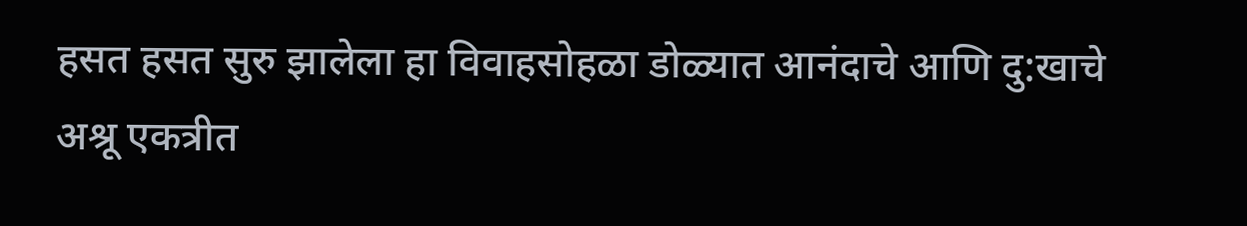हसत हसत सुरु झालेला हा विवाहसोहळा डोळ्यात आनंदाचे आणि दु:खाचे अश्रू एकत्रीत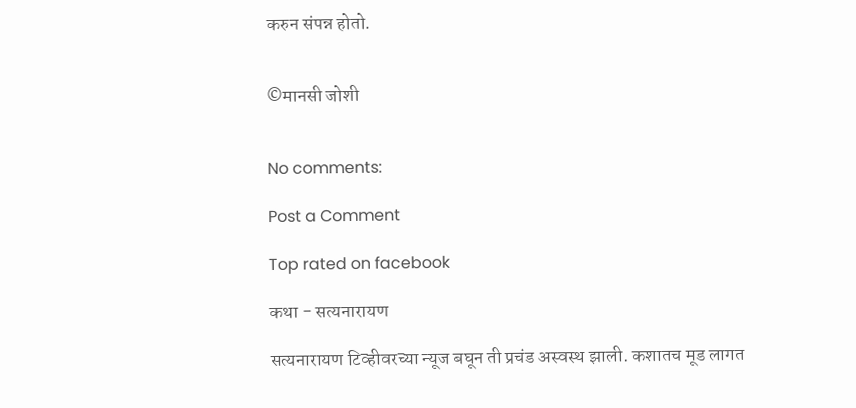करुन संपन्न होतो.


©मानसी जोशी


No comments:

Post a Comment

Top rated on facebook

कथा - सत्यनारायण

सत्यनारायण टिव्हीवरच्या न्यूज बघून ती प्रचंड अस्वस्थ झाली. कशातच मूड लागत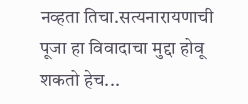नव्हता तिचा.सत्यनारायणाची पूजा हा विवादाचा मुद्दा होवू शकतो हेच...